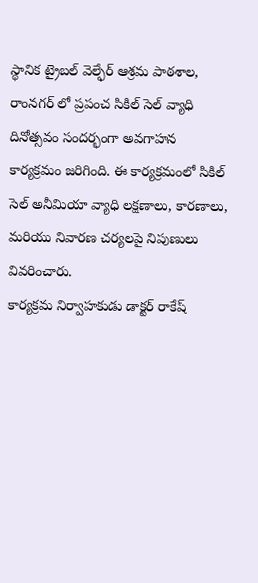స్థానిక ట్రైబల్ వెల్ఫేర్ ఆశ్రమ పాఠశాల, రాంనగర్ లో ప్రపంచ సికిల్ సెల్ వ్యాధి దినోత్సవం సందర్భంగా అవగాహన కార్యక్రమం జరిగింది. ఈ కార్యక్రమంలో సికిల్ సెల్ అనీమియా వ్యాధి లక్షణాలు, కారణాలు, మరియు నివారణ చర్యలపై నిపుణులు వివరించారు.
కార్యక్రమ నిర్వాహకుడు డాక్టర్ రాకేష్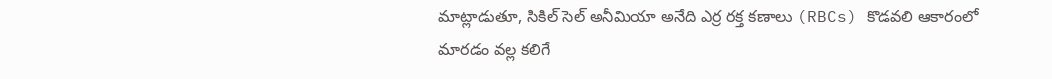మాట్లాడుతూ, సికిల్ సెల్ అనీమియా అనేది ఎర్ర రక్త కణాలు (RBCs) కొడవలి ఆకారంలో మారడం వల్ల కలిగే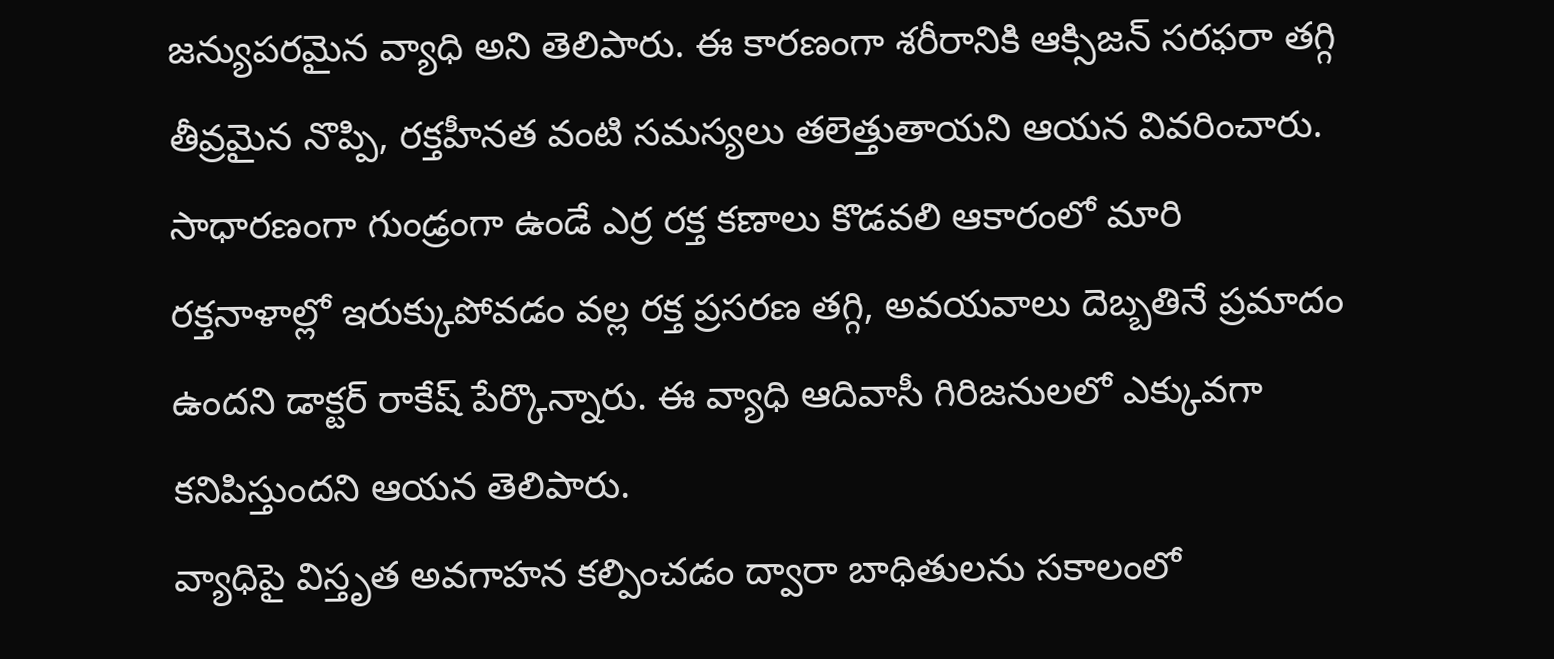జన్యుపరమైన వ్యాధి అని తెలిపారు. ఈ కారణంగా శరీరానికి ఆక్సిజన్ సరఫరా తగ్గి తీవ్రమైన నొప్పి, రక్తహీనత వంటి సమస్యలు తలెత్తుతాయని ఆయన వివరించారు.
సాధారణంగా గుండ్రంగా ఉండే ఎర్ర రక్త కణాలు కొడవలి ఆకారంలో మారి రక్తనాళాల్లో ఇరుక్కుపోవడం వల్ల రక్త ప్రసరణ తగ్గి, అవయవాలు దెబ్బతినే ప్రమాదం ఉందని డాక్టర్ రాకేష్ పేర్కొన్నారు. ఈ వ్యాధి ఆదివాసీ గిరిజనులలో ఎక్కువగా కనిపిస్తుందని ఆయన తెలిపారు.
వ్యాధిపై విస్తృత అవగాహన కల్పించడం ద్వారా బాధితులను సకాలంలో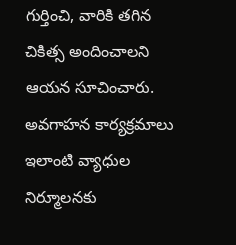గుర్తించి, వారికి తగిన చికిత్స అందించాలని ఆయన సూచించారు. అవగాహన కార్యక్రమాలు ఇలాంటి వ్యాధుల నిర్మూలనకు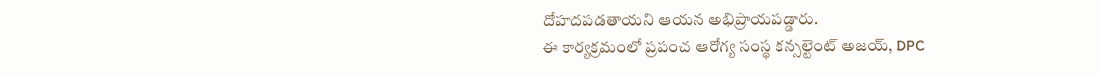దోహదపడతాయని ఆయన అభిప్రాయపడ్డారు.
ఈ కార్యక్రమంలో ప్రపంచ ఆరోగ్య సంస్థ కన్సల్టెంట్ అజయ్, DPC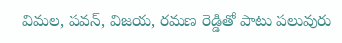విమల, పవన్, విజయ, రమణ రెడ్డితో పాటు పలువురు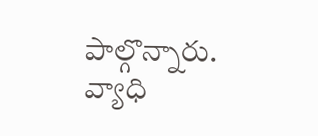పాల్గొన్నారు. వ్యాధి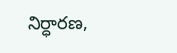నిర్ధారణ,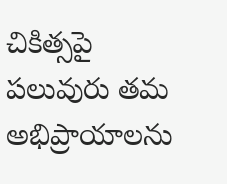చికిత్సపై పలువురు తమ అభిప్రాయాలను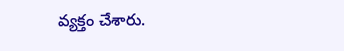వ్యక్తం చేశారు.